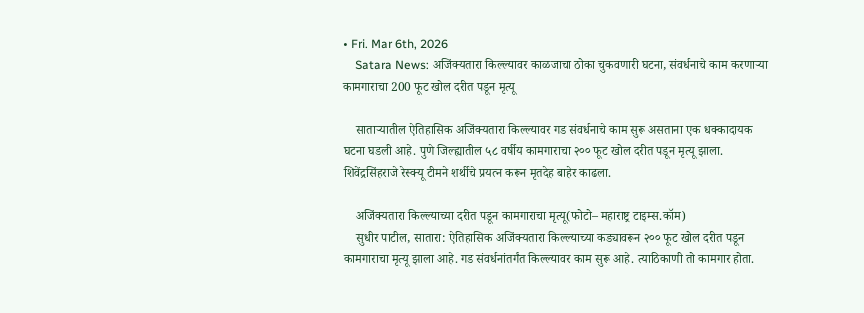• Fri. Mar 6th, 2026
    Satara News: अजिंक्यतारा किल्ल्यावर काळजाचा ठोका चुकवणारी घटना, संवर्धनाचे काम करणाऱ्या कामगाराचा 200 फूट खोल दरीत पडून मृत्यू

    साताऱ्यातील ऐतिहासिक अजिंक्यतारा किल्ल्यावर गड संवर्धनाचे काम सुरू असताना एक धक्कादायक घटना घडली आहे. पुणे जिल्ह्यातील ५८ वर्षीय कामगाराचा २०० फूट खोल दरीत पडून मृत्यू झाला. शिवेंद्रसिंहराजे रेस्क्यू टीमने शर्थीचे प्रयत्न करून मृतदेह बाहेर काढला.

    अजिंक्यतारा किल्ल्याच्या दरीत पडून कामगाराचा मृत्यू(फोटो– महाराष्ट्र टाइम्स.कॉम)
    सुधीर पाटील, सातारा: ऐतिहासिक अजिंक्यतारा किल्ल्याच्या कड्यावरून २०० फूट खोल दरीत पडून कामगाराचा मृत्यू झाला आहे. गड संवर्धनांतर्गंत किल्ल्यावर काम सुरू आहे. त्याठिकाणी तो कामगार होता.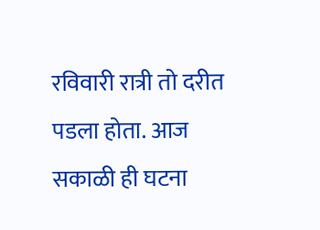रविवारी रात्री तो दरीत पडला होता. आज सकाळी ही घटना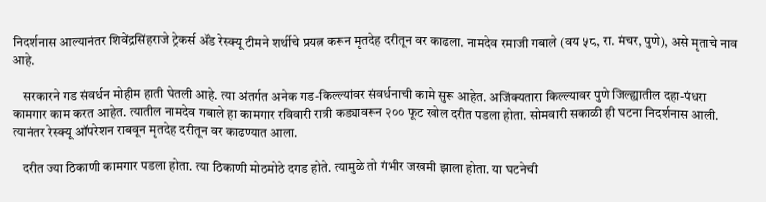निदर्शनास आल्यानंतर शिवेंद्रसिंहराजे ट्रेकर्स ॲंड रेस्क्यू टीमने शर्थीचे प्रयत्न करून मृतदेह दरीतून वर काढला. नामदेव रमाजी गबाले (वय ५८, रा. मंचर, पुणे), असे मृताचे नाव आहे.

    सरकारने गड संवर्धन मोहीम हाती घेतली आहे. त्या अंतर्गत अनेक गड-किल्ल्यांवर संवर्धनाची कामे सुरू आहेत. अजिंक्यतारा किल्ल्यावर पुणे जिल्ह्यातील दहा-पंधरा कामगार काम करत आहेत. त्यातील नामदेव गबाले हा कामगार रविवारी रात्री कड्यावरून २०० फूट खोल दरीत पडला होता. सोमवारी सकाळी ही घटना निदर्शनास आली. त्यानंतर रेस्क्यू ऑपरेशन राबवून मृतदेह दरीतून वर काढण्यात आला.

    दरीत ज्या ठिकाणी कामगार पडला होता. त्या ठिकाणी मोठमोठे दगड होते. त्यामुळे तो गंभीर जखमी झाला होता. या घटनेची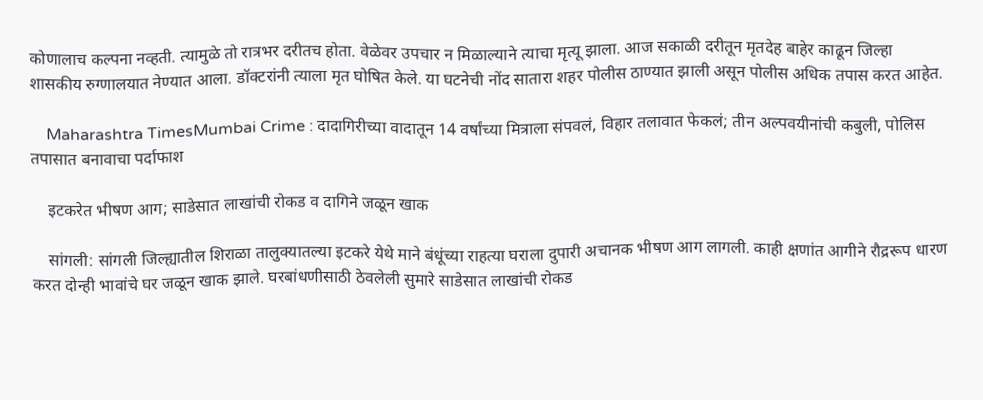कोणालाच कल्पना नव्हती. त्यामुळे तो रात्रभर दरीतच होता. वेळेवर उपचार न मिळाल्याने त्याचा मृत्यू झाला. आज सकाळी दरीतून मृतदेह बाहेर काढून जिल्हा शासकीय रुग्णालयात नेण्यात आला. डॉक्टरांनी त्याला मृत घोषित केले. या घटनेची नोंद सातारा शहर पोलीस ठाण्यात झाली असून पोलीस अधिक तपास करत आहेत.

    Maharashtra TimesMumbai Crime : दादागिरीच्या वादातून 14 वर्षांच्या मित्राला संपवलं, विहार तलावात फेकलं; तीन अल्पवयीनांची कबुली, पोलिस तपासात बनावाचा पर्दाफाश

    इटकरेत भीषण आग; साडेसात लाखांची रोकड व दागिने जळून खाक

    सांगली: सांगली जिल्ह्यातील शिराळा तालुक्यातल्या इटकरे येथे माने बंधूंच्या राहत्या घराला दुपारी अचानक भीषण आग लागली. काही क्षणांत आगीने रौद्ररूप धारण करत दोन्ही भावांचे घर जळून खाक झाले. घरबांधणीसाठी ठेवलेली सुमारे साडेसात लाखांची रोकड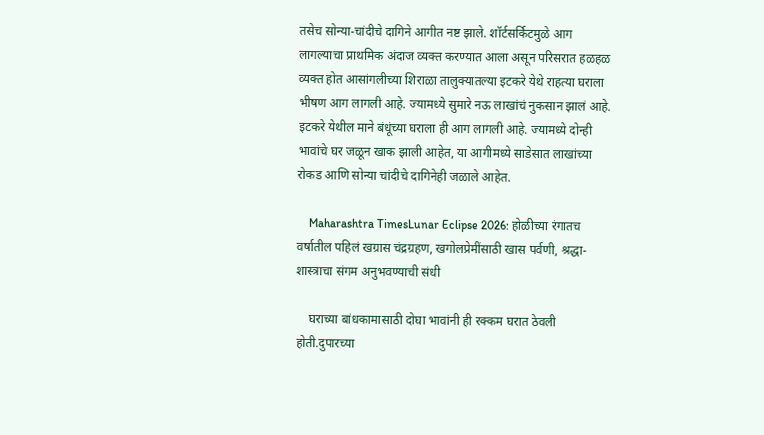तसेच सोन्या-चांदीचे दागिने आगीत नष्ट झाले. शॉर्टसर्किटमुळे आग लागल्याचा प्राथमिक अंदाज व्यक्त करण्यात आला असून परिसरात हळहळ व्यक्त होत आसांगलीच्या शिराळा तालुक्यातल्या इटकरे येथे राहत्या घराला भीषण आग लागली आहे. ज्यामध्ये सुमारे नऊ लाखांचं नुकसान झालं आहे. इटकरे येथील माने बंधूंच्या घराला ही आग लागली आहे. ज्यामध्ये दोन्ही भावांचे घर जळून खाक झाली आहेत, या आगीमध्ये साडेसात लाखांच्या रोकड आणि सोन्या चांदीचे दागिनेही जळाले आहेत.

    Maharashtra TimesLunar Eclipse 2026: होळीच्या रंगातच वर्षातील पहिलं खग्रास चंद्रग्रहण, खगोलप्रेमींसाठी खास पर्वणी, श्रद्धा-शास्त्राचा संगम अनुभवण्याची संधी

    घराच्या बांधकामासाठी दोघा भावांनी ही रक्कम घरात ठेवली होती.दुपारच्या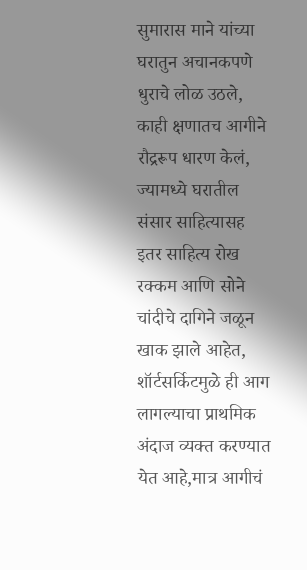सुमारास माने यांच्या घरातुन अचानकपणे धुराचे लोळ उठले, काही क्षणातच आगीने रौद्ररूप धारण केलं, ज्यामध्ये घरातील संसार साहित्यासह इतर साहित्य रोख रक्कम आणि सोने चांदीचे दागिने जळून खाक झाले आहेत, शॉर्टसर्किटमुळे ही आग लागल्याचा प्राथमिक अंदाज व्यक्त करण्यात येत आहे,मात्र आगीचं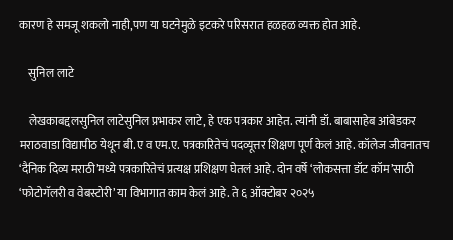कारण हे समजू शकलो नाही,पण या घटनेमुळे इटकरे परिसरात हळहळ व्यक्त होत आहे.

    सुनिल लाटे

    लेखकाबद्दलसुनिल लाटेसुनिल प्रभाकर लाटे, हे एक पत्रकार आहेत. त्यांनी डॉ. बाबासाहेब आंबेडकर मराठवाडा विद्यापीठ येथून बी.ए व एम.ए. पत्रकारितेचं पदव्यूत्तर शिक्षण पूर्ण केलं आहे. कॉलेज जीवनातच ‘दैनिक दिव्य मराठी’मध्ये पत्रकारितेचं प्रत्यक्ष प्रशिक्षण घेतलं आहे. दोन वर्षे ‘लोकसत्ता डॉट कॉम’साठी ‘फोटोगॅलरी व वेबस्टोरी’ या विभागात काम केलं आहे. ते ६ ऑक्टोबर २०२५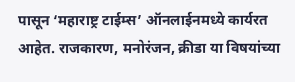पासून ‘महाराष्ट्र टाईम्स’ ऑनलाईनमध्ये कार्यरत आहेत. राजकारण, मनोरंजन, क्रीडा या विषयांच्या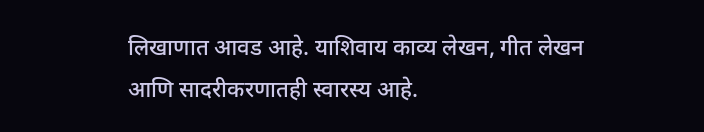लिखाणात आवड आहे. याशिवाय काव्य लेखन, गीत लेखन आणि सादरीकरणातही स्वारस्य आहे.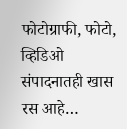फोटोग्राफी, फोटो, व्हिडिओ संपादनातही खास रस आहे…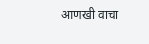आणखी वाचा